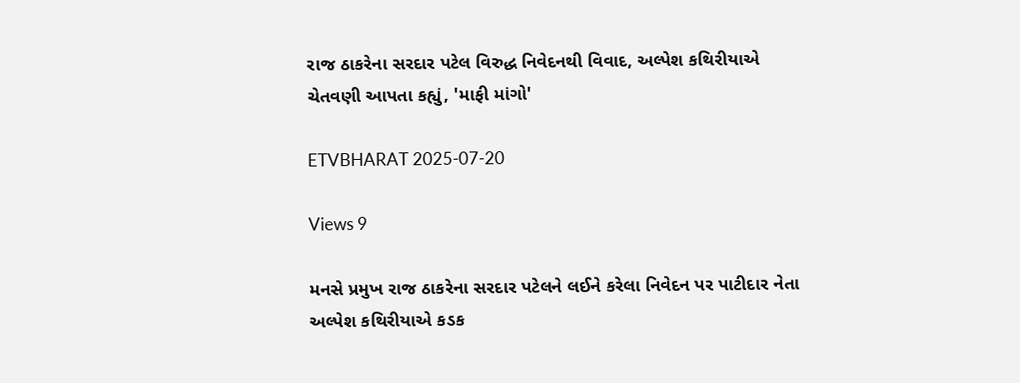રાજ ઠાકરેના સરદાર પટેલ વિરુદ્ધ નિવેદનથી વિવાદ, અલ્પેશ કથિરીયાએ ચેતવણી આપતા કહ્યું, 'માફી માંગો'

ETVBHARAT 2025-07-20

Views 9

મનસે પ્રમુખ રાજ ઠાકરેના સરદાર પટેલને લઈને કરેલા નિવેદન પર પાટીદાર નેતા અલ્પેશ કથિરીયાએ કડક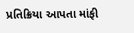પ્રતિક્રિયા આપતા માંફી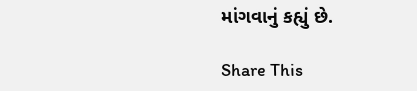માંગવાનું કહ્યું છે.

Share This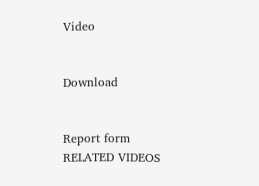Video


Download


Report form
RELATED VIDEOS